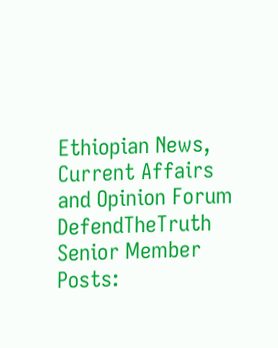Ethiopian News, Current Affairs and Opinion Forum
DefendTheTruth
Senior Member
Posts: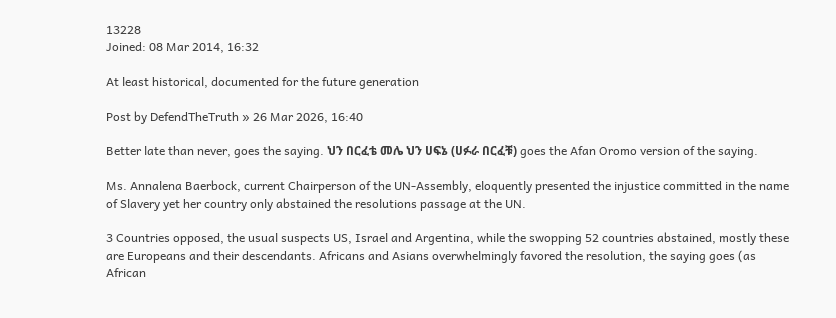13228
Joined: 08 Mar 2014, 16:32

At least historical, documented for the future generation

Post by DefendTheTruth » 26 Mar 2026, 16:40

Better late than never, goes the saying. ህን በርፈቴ መሌ ህን ሀፍኔ (ሀፉራ በርፈቹ) goes the Afan Oromo version of the saying.

Ms. Annalena Baerbock, current Chairperson of the UN-Assembly, eloquently presented the injustice committed in the name of Slavery yet her country only abstained the resolutions passage at the UN.

3 Countries opposed, the usual suspects US, Israel and Argentina, while the swopping 52 countries abstained, mostly these are Europeans and their descendants. Africans and Asians overwhelmingly favored the resolution, the saying goes (as African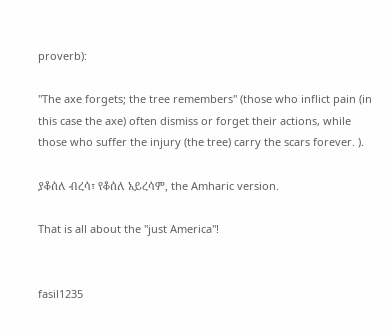proverb):

"The axe forgets; the tree remembers" (those who inflict pain (in this case the axe) often dismiss or forget their actions, while those who suffer the injury (the tree) carry the scars forever. ).

ያቆሰለ ብረሳ፣ የቆሰለ አይረሳም, the Amharic version.

That is all about the "just America"!


fasil1235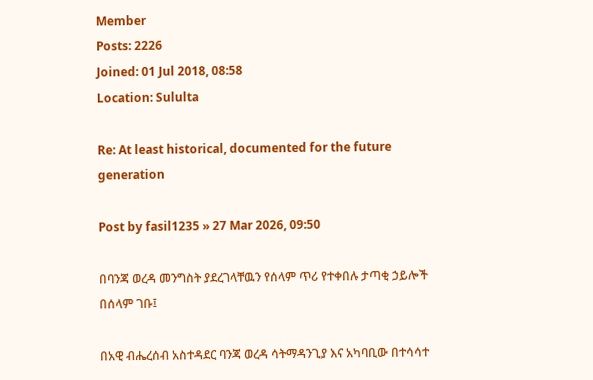Member
Posts: 2226
Joined: 01 Jul 2018, 08:58
Location: Sululta

Re: At least historical, documented for the future generation

Post by fasil1235 » 27 Mar 2026, 09:50

በባንጃ ወረዳ መንግስት ያደረገላቸዉን የሰላም ጥሪ የተቀበሉ ታጣቂ ኃይሎች በሰላም ገቡ፤

በአዊ ብሔረሰብ አስተዳደር ባንጃ ወረዳ ሳትማዳንጊያ እና አካባቢው በተሳሳተ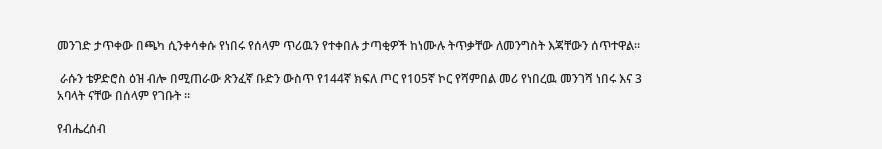መንገድ ታጥቀው በጫካ ሲንቀሳቀሱ የነበሩ የሰላም ጥሪዉን የተቀበሉ ታጣቂዎች ከነሙሉ ትጥቃቸው ለመንግስት እጃቸውን ሰጥተዋል።

 ራሱን ቴዎድሮስ ዕዝ ብሎ በሚጠራው ጽንፈኛ ቡድን ውስጥ የ144ኛ ክፍለ ጦር የ105ኛ ኮር የሻምበል መሪ የነበረዉ መንገሻ ነበሩ እና 3 አባላት ናቸው በሰላም የገቡት ።

የብሔረሰብ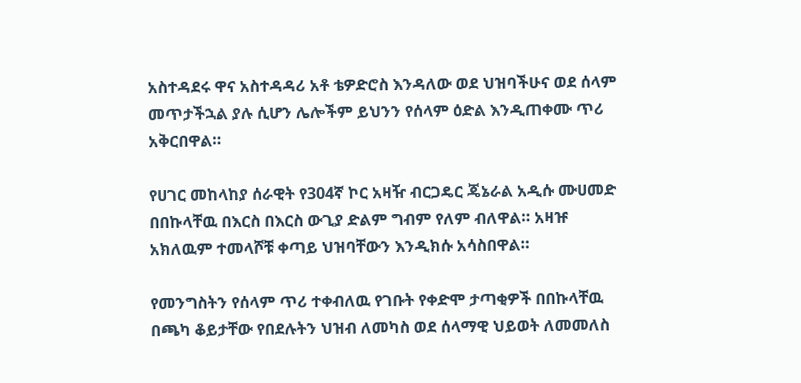አስተዳደሩ ዋና አስተዳዳሪ አቶ ቴዎድሮስ እንዳለው ወደ ህዝባችሁና ወደ ሰላም መጥታችኋል ያሉ ሲሆን ሌሎችም ይህንን የሰላም ዕድል እንዲጠቀሙ ጥሪ አቅርበዋል።

የሀገር መከላከያ ሰራዊት የ304ኛ ኮር አዛዥ ብርጋዴር ጄኔራል አዲሱ ሙሀመድ በበኩላቸዉ በእርስ በእርስ ውጊያ ድልም ግብም የለም ብለዋል። አዛዡ አክለዉም ተመላሾቹ ቀጣይ ህዝባቸውን እንዲክሱ አሳስበዋል።

የመንግስትን የሰላም ጥሪ ተቀብለዉ የገቡት የቀድሞ ታጣቂዎች በበኩላቸዉ በጫካ ቆይታቸው የበደሉትን ህዝብ ለመካስ ወደ ሰላማዊ ህይወት ለመመለስ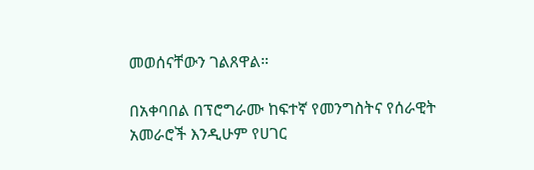መወሰናቸውን ገልጸዋል።

በአቀባበል በፕሮግራሙ ከፍተኛ የመንግስትና የሰራዊት አመራሮች እንዲሁም የሀገር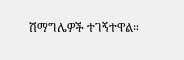ሽማግሌዎች ተገኝተዋል።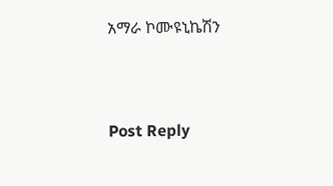አማራ ኮሙዩኒኬሽን


Post Reply